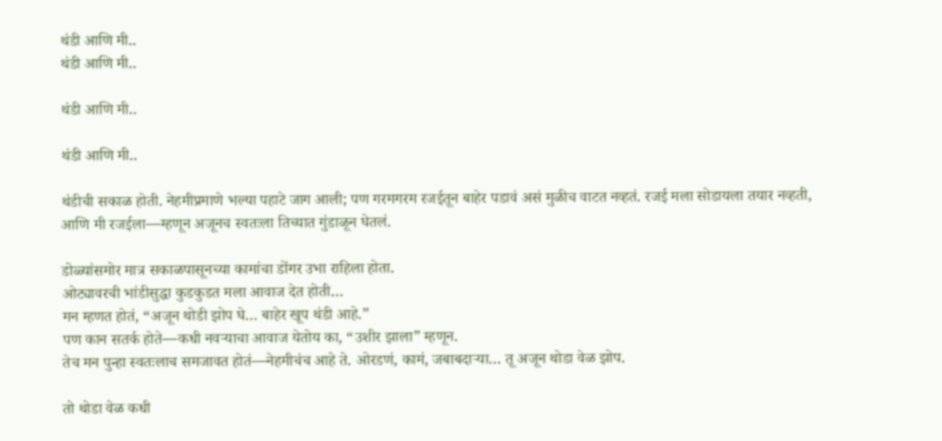थंडी आणि मी..
थंडी आणि मी..

थंडी आणि मी..

थंडी आणि मी..

थंडीची सकाळ होती. नेहमीप्रमाणे भल्या पहाटे जाग आली; पण गरमगरम रजईतून बाहेर पडावं असं मुळीच वाटत नव्हतं. रजई मला सोडायला तयार नव्हती, आणि मी रजईला—म्हणून अजूनच स्वतःला तिच्यात गुंडाळून घेतलं.

डोळ्यांसमोर मात्र सकाळपासूनच्या कामांचा डोंगर उभा राहिला होता.
ओट्यावरची भांडीसुद्धा कुडकुडत मला आवाज देत होती…
मन म्हणत होतं, “अजून थोडी झोप घे… बाहेर खूप थंडी आहे.”
पण कान सतर्क होते—कधी नवऱ्याचा आवाज येतोय का, “उशीर झाला” म्हणून.
तेच मन पुन्हा स्वतःलाच समजावत होतं—नेहमीचंच आहे ते. ओरडणं, कामं, जबाबदाऱ्या… तू अजून थोडा वेळ झोप.

तो थोडा वेळ कधी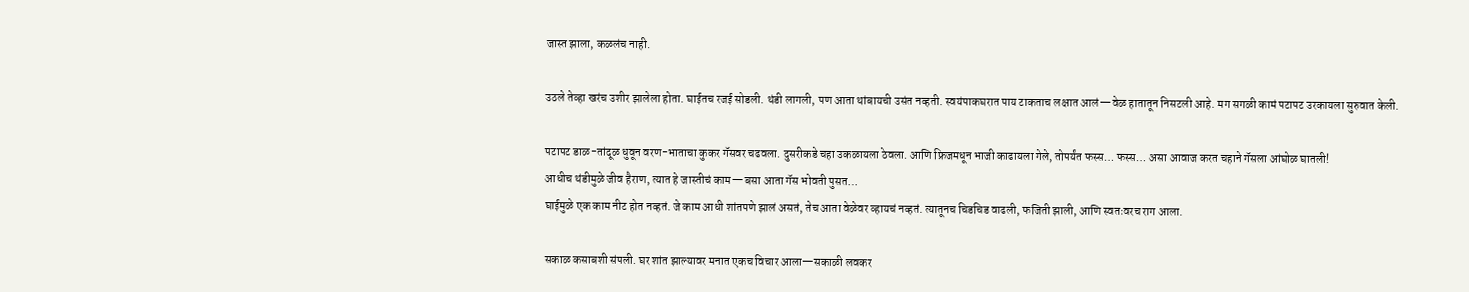जास्त झाला, कळलंच नाही.

उठले तेव्हा खरंच उशीर झालेला होता. घाईतच रजई सोडली. थंडी लागली, पण आता थांबायची उसंत नव्हती. स्वयंपाकघरात पाय टाकताच लक्षात आलं—वेळ हातातून निसटली आहे. मग सगळी कामं पटापट उरकायला सुरुवात केली.

पटापट डाळ-तांदूळ धुवून वरण-भाताचा कुकर गॅसवर चढवला. दुसरीकडे चहा उकळायला ठेवला. आणि फ्रिजमधून भाजी काढायला गेले, तोपर्यंत फस्स… फस्स… असा आवाज करत चहाने गॅसला आंघोळ घातली!
आधीच थंडीमुळे जीव हैराण, त्यात हे जास्तीचं काम—बसा आता गॅस भोवती पुसत…
घाईमुळे एक काम नीट होत नव्हतं. जे काम आधी शांतपणे झालं असतं, तेच आता वेळेवर व्हायचं नव्हतं. त्यातूनच चिडचिड वाढली, फजिती झाली, आणि स्वतःवरच राग आला.

सकाळ कसाबशी संपली. घर शांत झाल्यावर मनात एकच विचार आला—सकाळी लवकर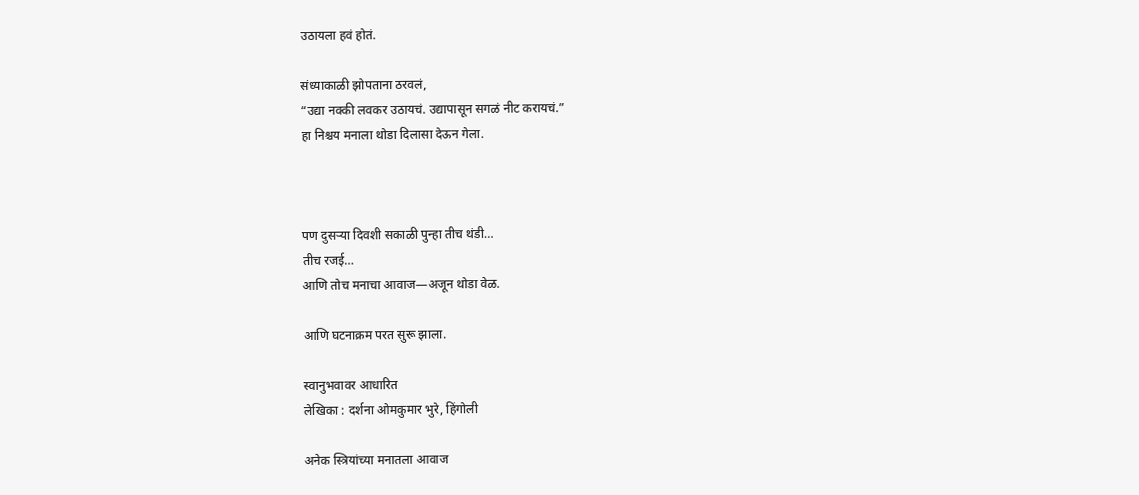उठायला हवं होतं.

संध्याकाळी झोपताना ठरवलं,
“उद्या नक्की लवकर उठायचं. उद्यापासून सगळं नीट करायचं.”
हा निश्चय मनाला थोडा दिलासा देऊन गेला.



पण दुसऱ्या दिवशी सकाळी पुन्हा तीच थंडी…
तीच रजई…
आणि तोच मनाचा आवाज—अजून थोडा वेळ.

आणि घटनाक्रम परत सुरू झाला.

स्वानुभवावर आधारित
लेखिका : दर्शना ओमकुमार भुरे, हिंगोली

अनेक स्त्रियांच्या मनातला आवाज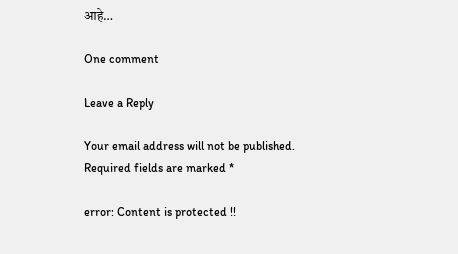आहे…

One comment

Leave a Reply

Your email address will not be published. Required fields are marked *

error: Content is protected !!